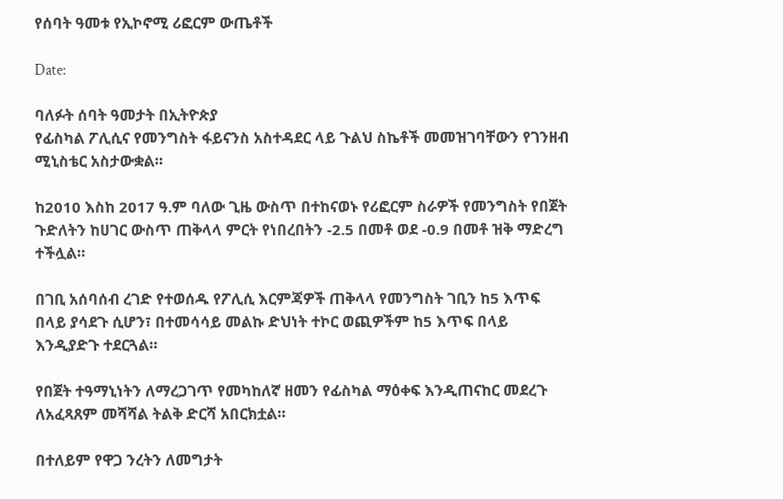የሰባት ዓመቱ የኢኮኖሚ ሪፎርም ውጤቶች

Date:

ባለፉት ሰባት ዓመታት በኢትዮጵያ
የፊስካል ፖሊሲና የመንግስት ፋይናንስ አስተዳደር ላይ ጉልህ ስኬቶች መመዝገባቸውን የገንዘብ ሚኒስቴር አስታውቋል።

ከ2010 እስከ 2017 ዓ.ም ባለው ጊዜ ውስጥ በተከናወኑ የሪፎርም ስራዎች የመንግስት የበጀት ጉድለትን ከሀገር ውስጥ ጠቅላላ ምርት የነበረበትን -2.5 በመቶ ወደ -0.9 በመቶ ዝቅ ማድረግ ተችሏል።

በገቢ አሰባሰብ ረገድ የተወሰዱ የፖሊሲ እርምጃዎች ጠቅላላ የመንግስት ገቢን ከ5 እጥፍ በላይ ያሳደጉ ሲሆን፣ በተመሳሳይ መልኩ ድህነት ተኮር ወጪዎችም ከ5 እጥፍ በላይ እንዲያድጉ ተደርጓል።

የበጀት ተዓማኒነትን ለማረጋገጥ የመካከለኛ ዘመን የፊስካል ማዕቀፍ እንዲጠናከር መደረጉ ለአፈጻጸም መሻሻል ትልቅ ድርሻ አበርክቷል።

በተለይም የዋጋ ንረትን ለመግታት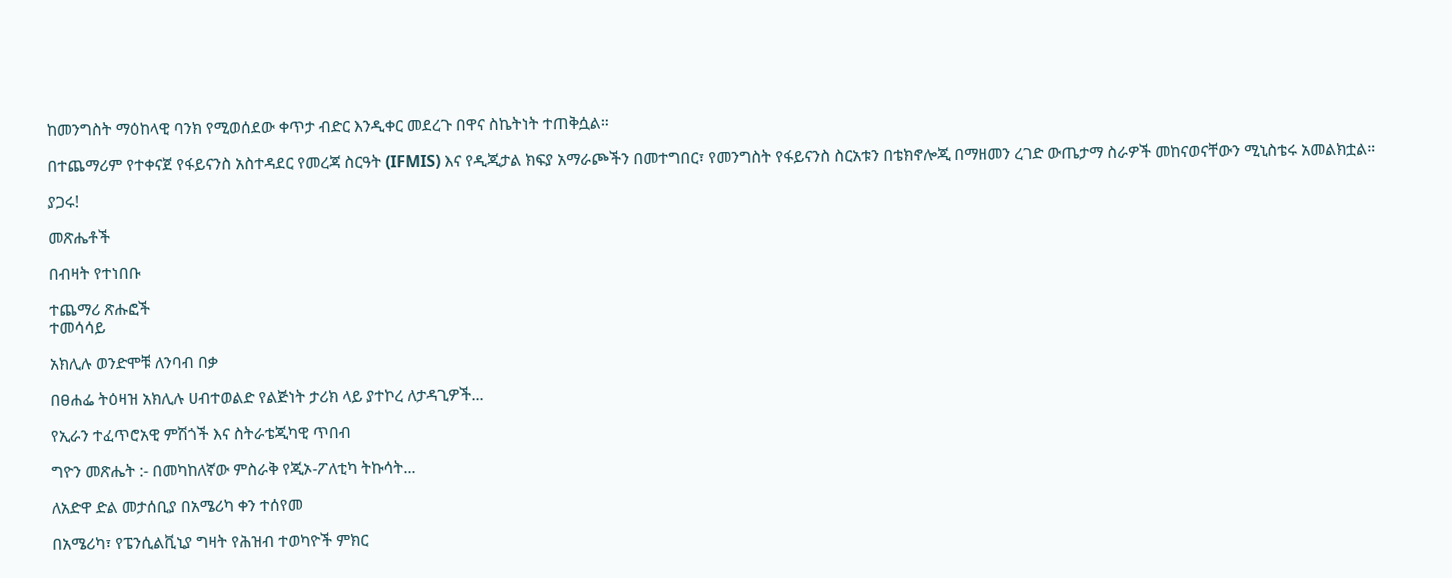ከመንግስት ማዕከላዊ ባንክ የሚወሰደው ቀጥታ ብድር እንዲቀር መደረጉ በዋና ስኬትነት ተጠቅሷል።

በተጨማሪም የተቀናጀ የፋይናንስ አስተዳደር የመረጃ ስርዓት (IFMIS) እና የዲጂታል ክፍያ አማራጮችን በመተግበር፣ የመንግስት የፋይናንስ ስርአቱን በቴክኖሎጂ በማዘመን ረገድ ውጤታማ ስራዎች መከናወናቸውን ሚኒስቴሩ አመልክቷል።

ያጋሩ!

መጽሔቶች

በብዛት የተነበቡ

ተጨማሪ ጽሑፎች
ተመሳሳይ

አክሊሉ ወንድሞቹ ለንባብ በቃ

በፀሐፌ ትዕዛዝ አክሊሉ ሀብተወልድ የልጅነት ታሪክ ላይ ያተኮረ ለታዳጊዎች...

የኢራን ተፈጥሮአዊ ምሽጎች እና ስትራቴጂካዊ ጥበብ

ግዮን መጽሔት :- በመካከለኛው ምስራቅ የጂኦ-ፖለቲካ ትኩሳት...

ለአድዋ ድል መታሰቢያ በአሜሪካ ቀን ተሰየመ

በአሜሪካ፣ የፔንሲልቪኒያ ግዛት የሕዝብ ተወካዮች ምክር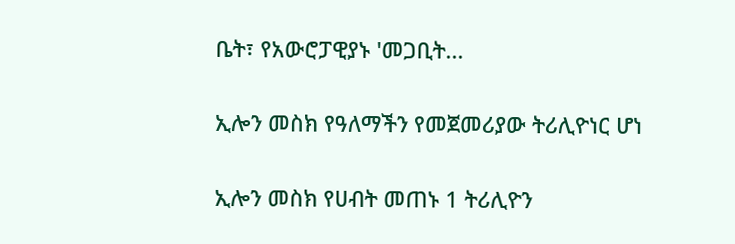ቤት፣ የአውሮፓዊያኑ 'መጋቢት...

ኢሎን መስክ የዓለማችን የመጀመሪያው ትሪሊዮነር ሆነ

ኢሎን መስክ የሀብት መጠኑ 1 ትሪሊዮን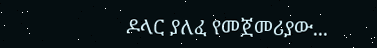ዶላር ያለፈ የመጀመሪያው...